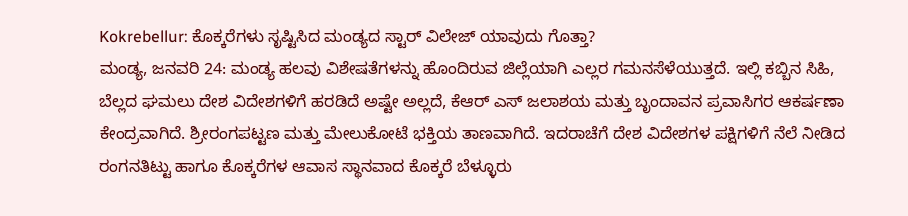Kokrebellur: ಕೊಕ್ಕರೆಗಳು ಸೃಷ್ಟಿಸಿದ ಮಂಡ್ಯದ ಸ್ಟಾರ್ ವಿಲೇಜ್ ಯಾವುದು ಗೊತ್ತಾ?
ಮಂಡ್ಯ, ಜನವರಿ 24: ಮಂಡ್ಯ ಹಲವು ವಿಶೇಷತೆಗಳನ್ನು ಹೊಂದಿರುವ ಜಿಲ್ಲೆಯಾಗಿ ಎಲ್ಲರ ಗಮನಸೆಳೆಯುತ್ತದೆ. ಇಲ್ಲಿ ಕಬ್ಬಿನ ಸಿಹಿ, ಬೆಲ್ಲದ ಘಮಲು ದೇಶ ವಿದೇಶಗಳಿಗೆ ಹರಡಿದೆ ಅಷ್ಟೇ ಅಲ್ಲದೆ, ಕೆಆರ್ ಎಸ್ ಜಲಾಶಯ ಮತ್ತು ಬೃಂದಾವನ ಪ್ರವಾಸಿಗರ ಆಕರ್ಷಣಾ ಕೇಂದ್ರವಾಗಿದೆ. ಶ್ರೀರಂಗಪಟ್ಟಣ ಮತ್ತು ಮೇಲುಕೋಟೆ ಭಕ್ತಿಯ ತಾಣವಾಗಿದೆ. ಇದರಾಚೆಗೆ ದೇಶ ವಿದೇಶಗಳ ಪಕ್ಷಿಗಳಿಗೆ ನೆಲೆ ನೀಡಿದ ರಂಗನತಿಟ್ಟು ಹಾಗೂ ಕೊಕ್ಕರೆಗಳ ಆವಾಸ ಸ್ಥಾನವಾದ ಕೊಕ್ಕರೆ ಬೆಳ್ಳೂರು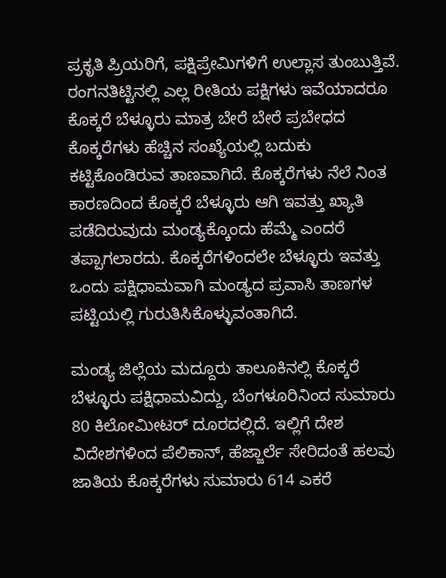ಪ್ರಕೃತಿ ಪ್ರಿಯರಿಗೆ, ಪಕ್ಷಿಪ್ರೇಮಿಗಳಿಗೆ ಉಲ್ಲಾಸ ತುಂಬುತ್ತಿವೆ.
ರಂಗನತಿಟ್ಟಿನಲ್ಲಿ ಎಲ್ಲ ರೀತಿಯ ಪಕ್ಷಿಗಳು ಇವೆಯಾದರೂ ಕೊಕ್ಕರೆ ಬೆಳ್ಳೂರು ಮಾತ್ರ ಬೇರೆ ಬೇರೆ ಪ್ರಬೇಧದ ಕೊಕ್ಕರೆಗಳು ಹೆಚ್ಚಿನ ಸಂಖ್ಯೆಯಲ್ಲಿ ಬದುಕು ಕಟ್ಟಿಕೊಂಡಿರುವ ತಾಣವಾಗಿದೆ. ಕೊಕ್ಕರೆಗಳು ನೆಲೆ ನಿಂತ ಕಾರಣದಿಂದ ಕೊಕ್ಕರೆ ಬೆಳ್ಳೂರು ಆಗಿ ಇವತ್ತು ಖ್ಯಾತಿ ಪಡೆದಿರುವುದು ಮಂಡ್ಯಕ್ಕೊಂದು ಹೆಮ್ಮೆ ಎಂದರೆ ತಪ್ಪಾಗಲಾರದು. ಕೊಕ್ಕರೆಗಳಿಂದಲೇ ಬೆಳ್ಳೂರು ಇವತ್ತು ಒಂದು ಪಕ್ಷಿಧಾಮವಾಗಿ ಮಂಡ್ಯದ ಪ್ರವಾಸಿ ತಾಣಗಳ ಪಟ್ಟಿಯಲ್ಲಿ ಗುರುತಿಸಿಕೊಳ್ಳುವಂತಾಗಿದೆ.

ಮಂಡ್ಯ ಜಿಲ್ಲೆಯ ಮದ್ದೂರು ತಾಲೂಕಿನಲ್ಲಿ ಕೊಕ್ಕರೆ ಬೆಳ್ಳೂರು ಪಕ್ಷಿಧಾಮವಿದ್ದು, ಬೆಂಗಳೂರಿನಿಂದ ಸುಮಾರು 80 ಕಿಲೋಮೀಟರ್ ದೂರದಲ್ಲಿದೆ. ಇಲ್ಲಿಗೆ ದೇಶ ವಿದೇಶಗಳಿಂದ ಪೆಲಿಕಾನ್, ಹೆಜ್ಜಾರ್ಲೆ ಸೇರಿದಂತೆ ಹಲವು ಜಾತಿಯ ಕೊಕ್ಕರೆಗಳು ಸುಮಾರು 614 ಎಕರೆ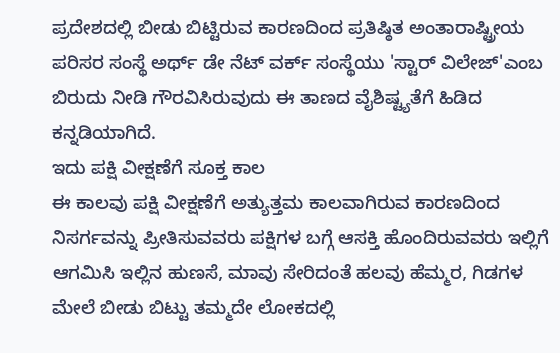ಪ್ರದೇಶದಲ್ಲಿ ಬೀಡು ಬಿಟ್ಟಿರುವ ಕಾರಣದಿಂದ ಪ್ರತಿಷ್ಠಿತ ಅಂತಾರಾಷ್ಟ್ರೀಯ ಪರಿಸರ ಸಂಸ್ಥೆ ಅರ್ಥ್ ಡೇ ನೆಟ್ ವರ್ಕ್ ಸಂಸ್ಥೆಯು 'ಸ್ಟಾರ್ ವಿಲೇಜ್'ಎಂಬ ಬಿರುದು ನೀಡಿ ಗೌರವಿಸಿರುವುದು ಈ ತಾಣದ ವೈಶಿಷ್ಟ್ಯತೆಗೆ ಹಿಡಿದ ಕನ್ನಡಿಯಾಗಿದೆ.
ಇದು ಪಕ್ಷಿ ವೀಕ್ಷಣೆಗೆ ಸೂಕ್ತ ಕಾಲ
ಈ ಕಾಲವು ಪಕ್ಷಿ ವೀಕ್ಷಣೆಗೆ ಅತ್ಯುತ್ತಮ ಕಾಲವಾಗಿರುವ ಕಾರಣದಿಂದ ನಿಸರ್ಗವನ್ನು ಪ್ರೀತಿಸುವವರು ಪಕ್ಷಿಗಳ ಬಗ್ಗೆ ಆಸಕ್ತಿ ಹೊಂದಿರುವವರು ಇಲ್ಲಿಗೆ ಆಗಮಿಸಿ ಇಲ್ಲಿನ ಹುಣಸೆ, ಮಾವು ಸೇರಿದಂತೆ ಹಲವು ಹೆಮ್ಮರ, ಗಿಡಗಳ ಮೇಲೆ ಬೀಡು ಬಿಟ್ಟು ತಮ್ಮದೇ ಲೋಕದಲ್ಲಿ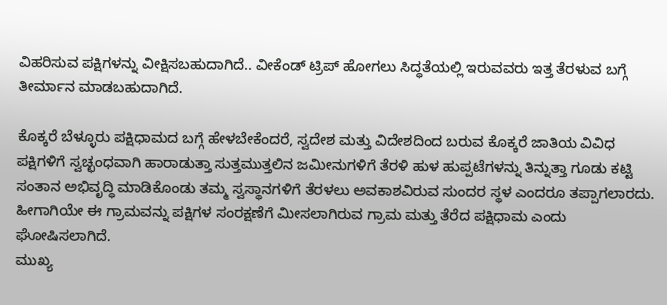ವಿಹರಿಸುವ ಪಕ್ಷಿಗಳನ್ನು ವೀಕ್ಷಿಸಬಹುದಾಗಿದೆ.. ವೀಕೆಂಡ್ ಟ್ರಿಪ್ ಹೋಗಲು ಸಿದ್ಧತೆಯಲ್ಲಿ ಇರುವವರು ಇತ್ತ ತೆರಳುವ ಬಗ್ಗೆ ತೀರ್ಮಾನ ಮಾಡಬಹುದಾಗಿದೆ.

ಕೊಕ್ಕರೆ ಬೆಳ್ಳೂರು ಪಕ್ಷಿಧಾಮದ ಬಗ್ಗೆ ಹೇಳಬೇಕೆಂದರೆ, ಸ್ವದೇಶ ಮತ್ತು ವಿದೇಶದಿಂದ ಬರುವ ಕೊಕ್ಕರೆ ಜಾತಿಯ ವಿವಿಧ ಪಕ್ಷಿಗಳಿಗೆ ಸ್ವಚ್ಛಂಧವಾಗಿ ಹಾರಾಡುತ್ತಾ ಸುತ್ತಮುತ್ತಲಿನ ಜಮೀನುಗಳಿಗೆ ತೆರಳಿ ಹುಳ ಹುಪ್ಪಟೆಗಳನ್ನು ತಿನ್ನುತ್ತಾ ಗೂಡು ಕಟ್ಟಿ ಸಂತಾನ ಅಭಿವೃದ್ಧಿ ಮಾಡಿಕೊಂಡು ತಮ್ಮ ಸ್ವಸ್ಥಾನಗಳಿಗೆ ತೆರಳಲು ಅವಕಾಶವಿರುವ ಸುಂದರ ಸ್ಥಳ ಎಂದರೂ ತಪ್ಪಾಗಲಾರದು. ಹೀಗಾಗಿಯೇ ಈ ಗ್ರಾಮವನ್ನು ಪಕ್ಷಿಗಳ ಸಂರಕ್ಷಣೆಗೆ ಮೀಸಲಾಗಿರುವ ಗ್ರಾಮ ಮತ್ತು ತೆರೆದ ಪಕ್ಷಿಧಾಮ ಎಂದು ಘೋಷಿಸಲಾಗಿದೆ.
ಮುಖ್ಯ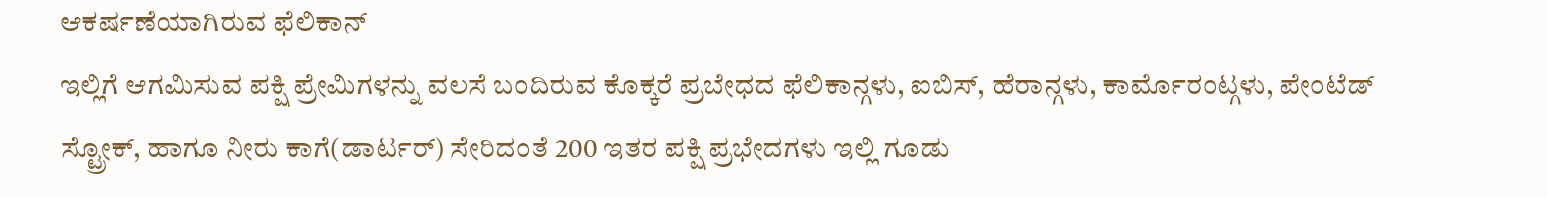ಆಕರ್ಷಣೆಯಾಗಿರುವ ಫೆಲಿಕಾನ್
ಇಲ್ಲಿಗೆ ಆಗಮಿಸುವ ಪಕ್ಷಿ ಪ್ರೇಮಿಗಳನ್ನು ವಲಸೆ ಬಂದಿರುವ ಕೊಕ್ಕರೆ ಪ್ರಬೇಧದ ಫೆಲಿಕಾನ್ಗಳು, ಐಬಿಸ್, ಹೆರಾನ್ಗಳು, ಕಾರ್ಮೊರಂಟ್ಗಳು, ಪೇಂಟೆಡ್ ಸ್ಟ್ರೋಕ್, ಹಾಗೂ ನೀರು ಕಾಗೆ(ಡಾರ್ಟರ್) ಸೇರಿದಂತೆ 200 ಇತರ ಪಕ್ಷಿ ಪ್ರಭೇದಗಳು ಇಲ್ಲಿ ಗೂಡು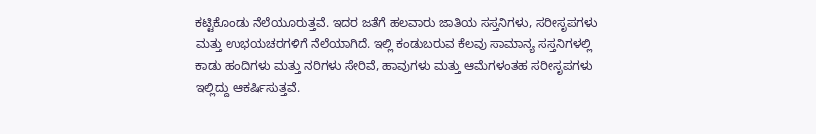ಕಟ್ಟಿಕೊಂಡು ನೆಲೆಯೂರುತ್ತವೆ. ಇದರ ಜತೆಗೆ ಹಲವಾರು ಜಾತಿಯ ಸಸ್ತನಿಗಳು, ಸರೀಸೃಪಗಳು ಮತ್ತು ಉಭಯಚರಗಳಿಗೆ ನೆಲೆಯಾಗಿದೆ. ಇಲ್ಲಿ ಕಂಡುಬರುವ ಕೆಲವು ಸಾಮಾನ್ಯ ಸಸ್ತನಿಗಳಲ್ಲಿ ಕಾಡು ಹಂದಿಗಳು ಮತ್ತು ನರಿಗಳು ಸೇರಿವೆ, ಹಾವುಗಳು ಮತ್ತು ಆಮೆಗಳಂತಹ ಸರೀಸೃಪಗಳು ಇಲ್ಲಿದ್ದು ಆಕರ್ಷಿಸುತ್ತವೆ.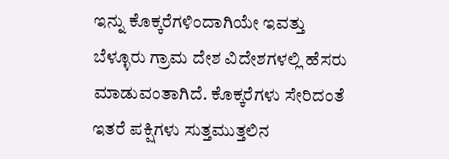ಇನ್ನು ಕೊಕ್ಕರೆಗಳಿಂದಾಗಿಯೇ ಇವತ್ತು ಬೆಳ್ಳೂರು ಗ್ರಾಮ ದೇಶ ವಿದೇಶಗಳಲ್ಲಿ ಹೆಸರು ಮಾಡುವಂತಾಗಿದೆ. ಕೊಕ್ಕರೆಗಳು ಸೇರಿದಂತೆ ಇತರೆ ಪಕ್ಷಿಗಳು ಸುತ್ತಮುತ್ತಲಿನ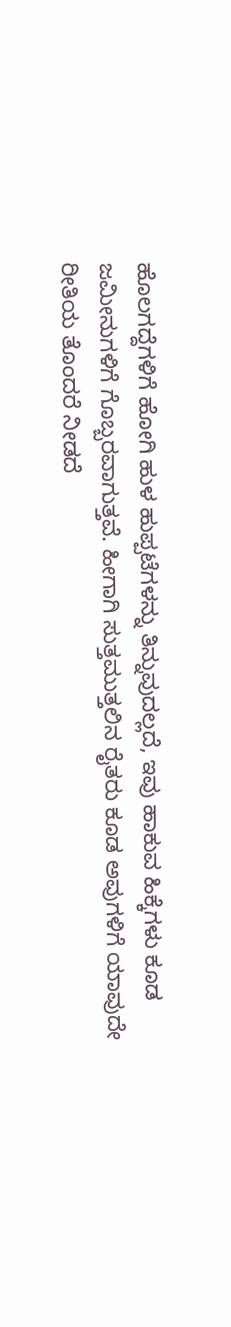ಹೊಲಗದ್ದೆಗಳಿಗೆ ಹೋಗಿ ಹುಳ ಹುಪ್ಪಟೆಗಳನ್ನು ತಿನ್ನುವುದಲ್ಲದೆ, ಇವು ಹಾಕುವ ಹಿಕ್ಕೆಗಳು ಕೂಡ ಜಮೀನುಗಳಿಗೆ ಗೊಬ್ಬರವಾಗುತ್ತವೆ. ಹೀಗಾಗಿ ಸುತ್ತಮುತ್ತಲಿನ ರೈತರು ಕೂಡ ಅವುಗಳಿಗೆ ಯಾವುದೇ ರೀತಿಯ ತೊಂದರೆ ನೀಡದೆ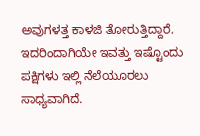ಅವುಗಳತ್ತ ಕಾಳಜಿ ತೋರುತ್ತಿದ್ದಾರೆ. ಇದರಿಂದಾಗಿಯೇ ಇವತ್ತು ಇಷ್ಟೊಂದು ಪಕ್ಷಿಗಳು ಇಲ್ಲಿ ನೆಲೆಯೂರಲು ಸಾಧ್ಯವಾಗಿದೆ.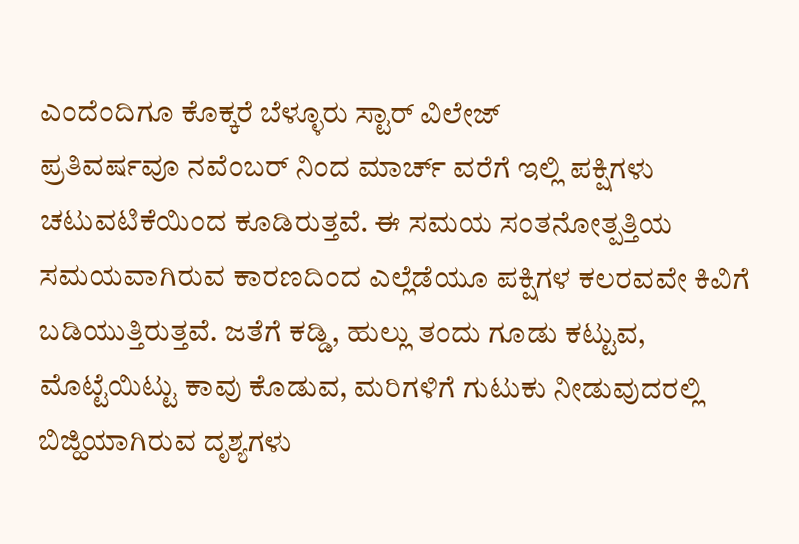ಎಂದೆಂದಿಗೂ ಕೊಕ್ಕರೆ ಬೆಳ್ಳೂರು ಸ್ಟಾರ್ ವಿಲೇಜ್
ಪ್ರತಿವರ್ಷವೂ ನವೆಂಬರ್ ನಿಂದ ಮಾರ್ಚ್ ವರೆಗೆ ಇಲ್ಲಿ ಪಕ್ಷಿಗಳು ಚಟುವಟಿಕೆಯಿಂದ ಕೂಡಿರುತ್ತವೆ. ಈ ಸಮಯ ಸಂತನೋತ್ಪತ್ತಿಯ ಸಮಯವಾಗಿರುವ ಕಾರಣದಿಂದ ಎಲ್ಲೆಡೆಯೂ ಪಕ್ಷಿಗಳ ಕಲರವವೇ ಕಿವಿಗೆ ಬಡಿಯುತ್ತಿರುತ್ತವೆ. ಜತೆಗೆ ಕಡ್ಡಿ, ಹುಲ್ಲು ತಂದು ಗೂಡು ಕಟ್ಟುವ, ಮೊಟ್ಟೆಯಿಟ್ಟು ಕಾವು ಕೊಡುವ, ಮರಿಗಳಿಗೆ ಗುಟುಕು ನೀಡುವುದರಲ್ಲಿ ಬಿಜ್ಹಿಯಾಗಿರುವ ದೃಶ್ಯಗಳು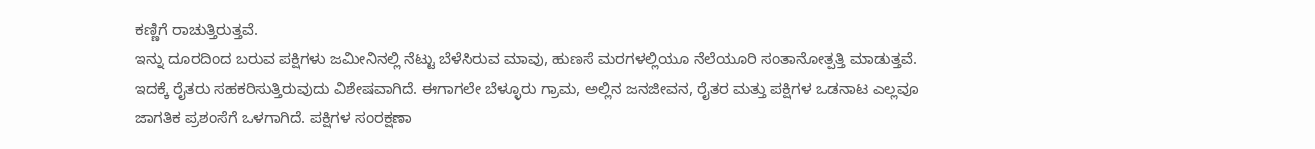ಕಣ್ಣಿಗೆ ರಾಚುತ್ತಿರುತ್ತವೆ.
ಇನ್ನು ದೂರದಿಂದ ಬರುವ ಪಕ್ಷಿಗಳು ಜಮೀನಿನಲ್ಲಿ ನೆಟ್ಟು ಬೆಳೆಸಿರುವ ಮಾವು, ಹುಣಸೆ ಮರಗಳಲ್ಲಿಯೂ ನೆಲೆಯೂರಿ ಸಂತಾನೋತ್ಪತ್ತಿ ಮಾಡುತ್ತವೆ. ಇದಕ್ಕೆ ರೈತರು ಸಹಕರಿಸುತ್ತಿರುವುದು ವಿಶೇಷವಾಗಿದೆ. ಈಗಾಗಲೇ ಬೆಳ್ಳೂರು ಗ್ರಾಮ, ಅಲ್ಲಿನ ಜನಜೀವನ, ರೈತರ ಮತ್ತು ಪಕ್ಷಿಗಳ ಒಡನಾಟ ಎಲ್ಲವೂ ಜಾಗತಿಕ ಪ್ರಶಂಸೆಗೆ ಒಳಗಾಗಿದೆ. ಪಕ್ಷಿಗಳ ಸಂರಕ್ಷಣಾ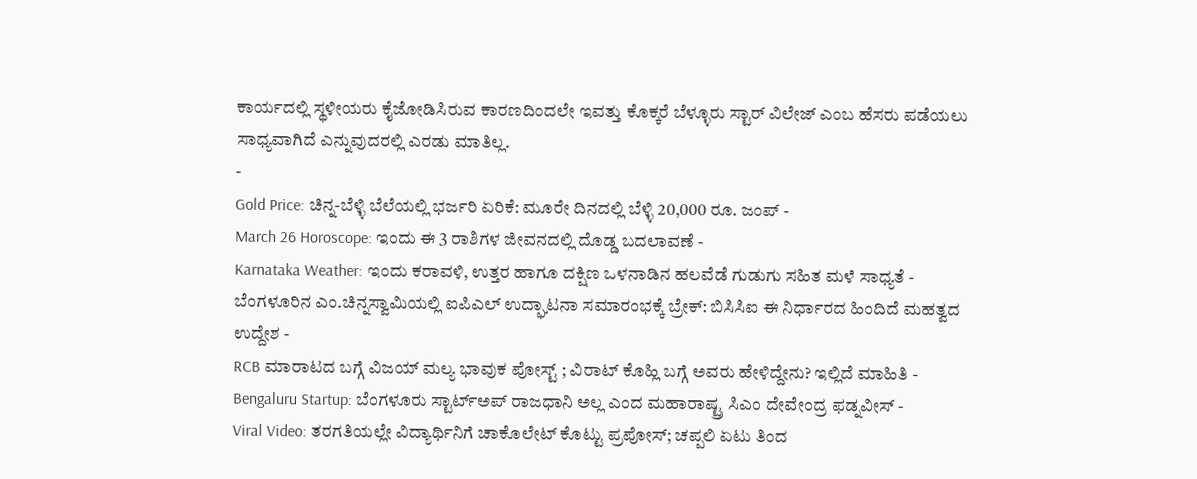ಕಾರ್ಯದಲ್ಲಿ ಸ್ಥಳೀಯರು ಕೈಜೋಡಿಸಿರುವ ಕಾರಣದಿಂದಲೇ ಇವತ್ತು ಕೊಕ್ಕರೆ ಬೆಳ್ಳೂರು ಸ್ಟಾರ್ ವಿಲೇಜ್ ಎಂಬ ಹೆಸರು ಪಡೆಯಲು ಸಾಧ್ಯವಾಗಿದೆ ಎನ್ನುವುದರಲ್ಲಿ ಎರಡು ಮಾತಿಲ್ಲ.
-
Gold Price: ಚಿನ್ನ-ಬೆಳ್ಳಿ ಬೆಲೆಯಲ್ಲಿ ಭರ್ಜರಿ ಏರಿಕೆ: ಮೂರೇ ದಿನದಲ್ಲಿ ಬೆಳ್ಳಿ 20,000 ರೂ. ಜಂಪ್ -
March 26 Horoscope: ಇಂದು ಈ 3 ರಾಶಿಗಳ ಜೀವನದಲ್ಲಿ ದೊಡ್ಡ ಬದಲಾವಣೆ -
Karnataka Weather: ಇಂದು ಕರಾವಳಿ, ಉತ್ತರ ಹಾಗೂ ದಕ್ಷಿಣ ಒಳನಾಡಿನ ಹಲವೆಡೆ ಗುಡುಗು ಸಹಿತ ಮಳೆ ಸಾಧ್ಯತೆ -
ಬೆಂಗಳೂರಿನ ಎಂ.ಚಿನ್ನಸ್ವಾಮಿಯಲ್ಲಿ ಐಪಿಎಲ್ ಉದ್ಘಾಟನಾ ಸಮಾರಂಭಕ್ಕೆ ಬ್ರೇಕ್: ಬಿಸಿಸಿಐ ಈ ನಿರ್ಧಾರದ ಹಿಂದಿದೆ ಮಹತ್ವದ ಉದ್ದೇಶ -
RCB ಮಾರಾಟದ ಬಗ್ಗೆ ವಿಜಯ್ ಮಲ್ಯ ಭಾವುಕ ಪೋಸ್ಟ್ ; ವಿರಾಟ್ ಕೊಹ್ಲಿ ಬಗ್ಗೆ ಅವರು ಹೇಳಿದ್ದೇನು? ಇಲ್ಲಿದೆ ಮಾಹಿತಿ -
Bengaluru Startup: ಬೆಂಗಳೂರು ಸ್ಟಾರ್ಟ್ಅಪ್ ರಾಜಧಾನಿ ಅಲ್ಲ ಎಂದ ಮಹಾರಾಷ್ಟ್ರ ಸಿಎಂ ದೇವೇಂದ್ರ ಫಡ್ನವೀಸ್ -
Viral Video: ತರಗತಿಯಲ್ಲೇ ವಿದ್ಯಾರ್ಥಿನಿಗೆ ಚಾಕೊಲೇಟ್ ಕೊಟ್ಟು ಪ್ರಪೋಸ್; ಚಪ್ಪಲಿ ಏಟು ತಿಂದ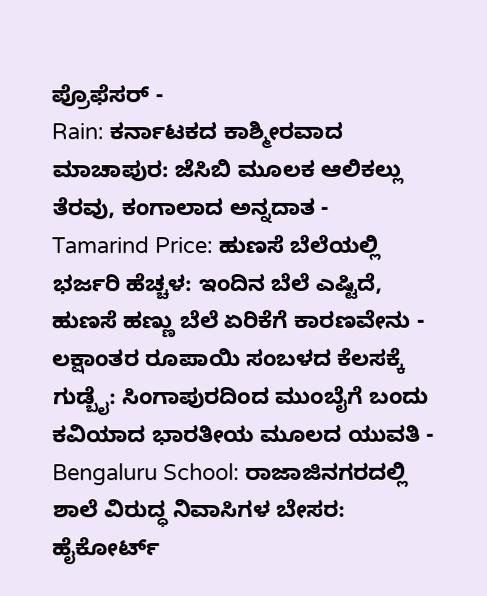ಪ್ರೊಫೆಸರ್ -
Rain: ಕರ್ನಾಟಕದ ಕಾಶ್ಮೀರವಾದ ಮಾಚಾಪುರ: ಜೆಸಿಬಿ ಮೂಲಕ ಆಲಿಕಲ್ಲು ತೆರವು, ಕಂಗಾಲಾದ ಅನ್ನದಾತ -
Tamarind Price: ಹುಣಸೆ ಬೆಲೆಯಲ್ಲಿ ಭರ್ಜರಿ ಹೆಚ್ಚಳ: ಇಂದಿನ ಬೆಲೆ ಎಷ್ಟಿದೆ, ಹುಣಸೆ ಹಣ್ಣು ಬೆಲೆ ಏರಿಕೆಗೆ ಕಾರಣವೇನು -
ಲಕ್ಷಾಂತರ ರೂಪಾಯಿ ಸಂಬಳದ ಕೆಲಸಕ್ಕೆ ಗುಡ್ಬೈ: ಸಿಂಗಾಪುರದಿಂದ ಮುಂಬೈಗೆ ಬಂದು ಕವಿಯಾದ ಭಾರತೀಯ ಮೂಲದ ಯುವತಿ -
Bengaluru School: ರಾಜಾಜಿನಗರದಲ್ಲಿ ಶಾಲೆ ವಿರುದ್ಧ ನಿವಾಸಿಗಳ ಬೇಸರ: ಹೈಕೋರ್ಟ್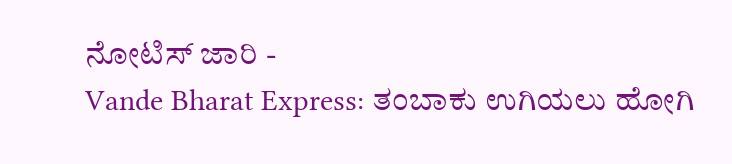ನೋಟಿಸ್ ಜಾರಿ -
Vande Bharat Express: ತಂಬಾಕು ಉಗಿಯಲು ಹೋಗಿ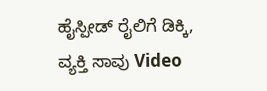ಹೈಸ್ಪೀಡ್ ರೈಲಿಗೆ ಡಿಕ್ಕಿ, ವ್ಯಕ್ತಿ ಸಾವು Video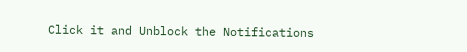Click it and Unblock the Notifications